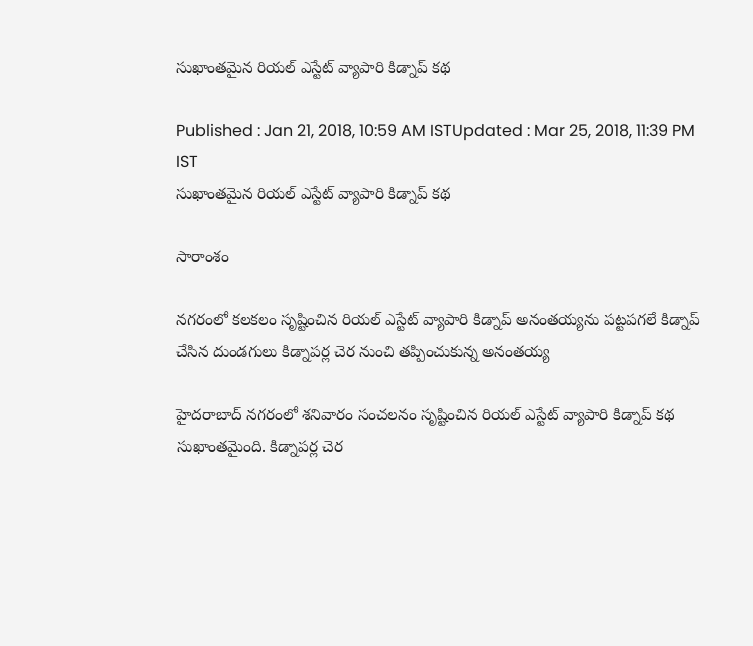సుఖాంతమైన రియల్ ఎస్టేట్ వ్యాపారి కిడ్నాప్ కథ

Published : Jan 21, 2018, 10:59 AM ISTUpdated : Mar 25, 2018, 11:39 PM IST
సుఖాంతమైన రియల్ ఎస్టేట్ వ్యాపారి కిడ్నాప్ కథ

సారాంశం

నగరంలో కలకలం సృష్టించిన రియల్ ఎస్టేట్ వ్యాపారి కిడ్నాప్ అనంతయ్యను పట్టపగలే కిడ్నాప్ చేసిన దుండగులు కిడ్నాపర్ల చెర నుంచి తప్పించుకున్న అనంతయ్య

హైదరాబాద్ నగరంలో శనివారం సంచలనం సృష్టించిన రియల్ ఎస్టేట్ వ్యాపారి కిడ్నాప్ కథ సుఖాంతమైంది. కిడ్నాపర్ల చెర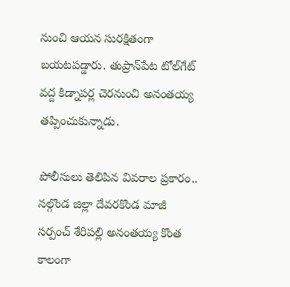నుంచి ఆయన సురక్షితంగా బయటపడ్డారు. తుప్రాన్‌పేట టోల్‌గేట్ వద్ద కిడ్నాపర్ల చెరనుంచి అనంతయ్య తప్పించుకున్నాడు.

పోలీసులు తెలిపిన వివరాల ప్రకారం.. నల్గొండ జిల్లా దేవరకొండ మాజీ సర్పంచ్ శేరిపల్లి అనంతయ్య కొంత కాలంగా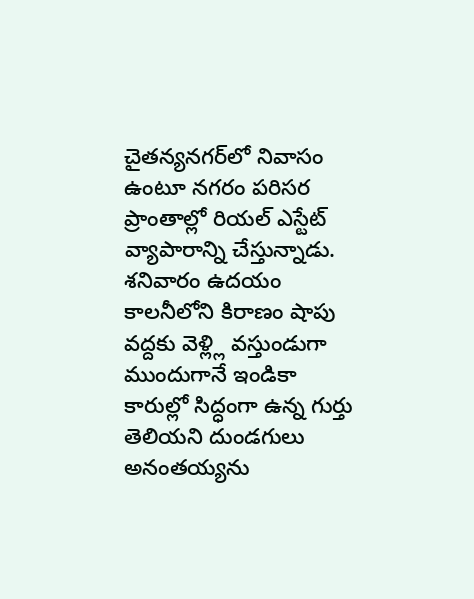చైతన్యనగర్‌లో నివాసం ఉంటూ నగరం పరిసర ప్రాంతాల్లో రియల్ ఎస్టేట్ వ్యాపారాన్ని చేస్తున్నాడు. శనివారం ఉదయం కాలనీలోని కిరాణం షాపు వద్దకు వెళ్ల్లి వస్తుండుగా ముందుగానే ఇండికా కారుల్లో సిద్ధంగా ఉన్న గుర్తు తెలియని దుండగులు అనంతయ్యను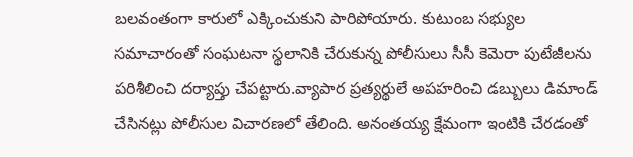బలవంతంగా కారులో ఎక్కించుకుని పారిపోయారు. కుటుంబ సభ్యుల సమాచారంతో సంఘటనా స్థలానికి చేరుకున్న పోలీసులు సీసీ కెమెరా పుటేజీలను పరిశీలించి దర్యాప్తు చేపట్టారు.వ్యాపార ప్రత్యర్థులే అపహరించి డబ్బులు డిమాండ్ చేసినట్లు పోలీసుల విచారణలో తేలింది. అనంతయ్య క్షేమంగా ఇంటికి చేరడంతో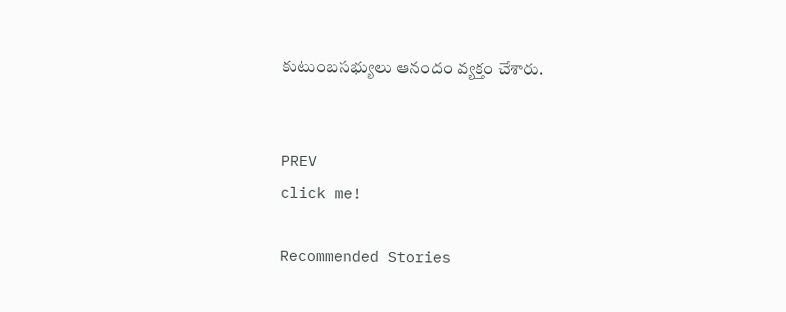కుటుంబసభ్యులు ఆనందం వ్యక్తం చేశారు.


PREV
click me!

Recommended Stories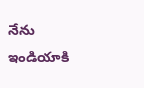నేను ఇండియాకి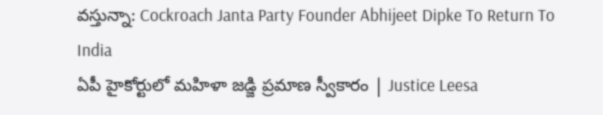వస్తున్నా: Cockroach Janta Party Founder Abhijeet Dipke To Return To India
ఏపీ హైకోర్టులో మహిళా జడ్జి ప్రమాణ స్వీకారం | Justice Leesa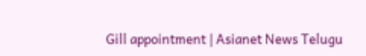Gill appointment | Asianet News Telugu